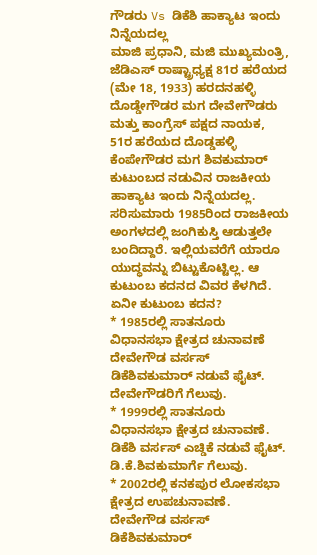ಗೌಡರು Vs ಡಿಕೆಶಿ ಹಾಕ್ಯಾಟ ಇಂದು ನಿನ್ನೆಯದಲ್ಲ
ಮಾಜಿ ಪ್ರಧಾನಿ, ಮಜಿ ಮುಖ್ಯಮಂತ್ರಿ, ಜೆಡಿಎಸ್ ರಾಷ್ಟ್ರಾಧ್ಯಕ್ಷ 81ರ ಹರೆಯದ (ಮೇ 18, 1933) ಹರದನಹಳ್ಳಿ ದೊಡ್ಡೇಗೌಡರ ಮಗ ದೇವೇಗೌಡರು ಮತ್ತು ಕಾಂಗ್ರೆಸ್ ಪಕ್ಷದ ನಾಯಕ, 51ರ ಹರೆಯದ ದೊಡ್ಡಹಳ್ಳಿ ಕೆಂಪೇಗೌಡರ ಮಗ ಶಿವಕುಮಾರ್ ಕುಟುಂಬದ ನಡುವಿನ ರಾಜಕೀಯ ಹಾಕ್ಯಾಟ ಇಂದು ನಿನ್ನೆಯದಲ್ಲ. ಸರಿಸುಮಾರು 1985ರಿಂದ ರಾಜಕೀಯ ಅಂಗಳದಲ್ಲಿ ಜಂಗಿಕುಸ್ತಿ ಆಡುತ್ತಲೇ ಬಂದಿದ್ದಾರೆ. ಇಲ್ಲಿಯವರೆಗೆ ಯಾರೂ ಯುದ್ಧವನ್ನು ಬಿಟ್ಟುಕೊಟ್ಟಿಲ್ಲ. ಆ ಕುಟುಂಬ ಕದನದ ವಿವರ ಕೆಳಗಿದೆ.
ಏನೀ ಕುಟುಂಬ ಕದನ?
* 1985ರಲ್ಲಿ ಸಾತನೂರು ವಿಧಾನಸಭಾ ಕ್ಷೇತ್ರದ ಚುನಾವಣೆ ದೇವೇಗೌಡ ವರ್ಸಸ್ ಡಿಕೆಶಿವಕುಮಾರ್ ನಡುವೆ ಫೈಟ್. ದೇವೇಗೌಡರಿಗೆ ಗೆಲುವು.
* 1999ರಲ್ಲಿ ಸಾತನೂರು ವಿಧಾನಸಭಾ ಕ್ಷೇತ್ರದ ಚುನಾವಣೆ. ಡಿಕೆಶಿ ವರ್ಸಸ್ ಎಚ್ಡಿಕೆ ನಡುವೆ ಫೈಟ್. ಡಿ.ಕೆ.ಶಿವಕುಮಾರ್ಗೆ ಗೆಲುವು.
* 2002ರಲ್ಲಿ ಕನಕಪುರ ಲೋಕಸಭಾ ಕ್ಷೇತ್ರದ ಉಪಚುನಾವಣೆ. ದೇವೇಗೌಡ ವರ್ಸಸ್ ಡಿಕೆಶಿವಕುಮಾರ್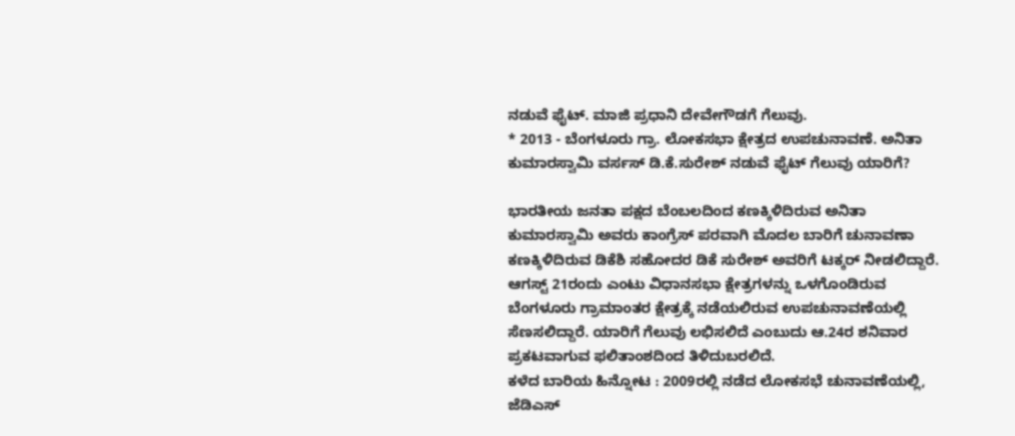ನಡುವೆ ಫೈಟ್. ಮಾಜಿ ಪ್ರಧಾನಿ ದೇವೇಗೌಡಗೆ ಗೆಲುವು.
* 2013 - ಬೆಂಗಳೂರು ಗ್ರಾ. ಲೋಕಸಭಾ ಕ್ಷೇತ್ರದ ಉಪಚುನಾವಣೆ. ಅನಿತಾ ಕುಮಾರಸ್ವಾಮಿ ವರ್ಸಸ್ ಡಿ.ಕೆ.ಸುರೇಶ್ ನಡುವೆ ಫೈಟ್ ಗೆಲುವು ಯಾರಿಗೆ?

ಭಾರತೀಯ ಜನತಾ ಪಕ್ಷದ ಬೆಂಬಲದಿಂದ ಕಣಕ್ಕಿಳಿದಿರುವ ಅನಿತಾ ಕುಮಾರಸ್ವಾಮಿ ಅವರು ಕಾಂಗ್ರೆಸ್ ಪರವಾಗಿ ಮೊದಲ ಬಾರಿಗೆ ಚುನಾವಣಾ ಕಣಕ್ಕಿಳಿದಿರುವ ಡಿಕೆಶಿ ಸಹೋದರ ಡಿಕೆ ಸುರೇಶ್ ಅವರಿಗೆ ಟಕ್ಕರ್ ನೀಡಲಿದ್ದಾರೆ. ಆಗಸ್ಟ್ 21ರಂದು ಎಂಟು ವಿಧಾನಸಭಾ ಕ್ಷೇತ್ರಗಳನ್ನು ಒಳಗೊಂಡಿರುವ ಬೆಂಗಳೂರು ಗ್ರಾಮಾಂತರ ಕ್ಷೇತ್ರಕ್ಕೆ ನಡೆಯಲಿರುವ ಉಪಚುನಾವಣೆಯಲ್ಲಿ ಸೆಣಸಲಿದ್ದಾರೆ. ಯಾರಿಗೆ ಗೆಲುವು ಲಭಿಸಲಿದೆ ಎಂಬುದು ಆ.24ರ ಶನಿವಾರ ಪ್ರಕಟವಾಗುವ ಫಲಿತಾಂಶದಿಂದ ತಿಳಿದುಬರಲಿದೆ.
ಕಳೆದ ಬಾರಿಯ ಹಿನ್ನೋಟ : 2009ರಲ್ಲಿ ನಡೆದ ಲೋಕಸಭೆ ಚುನಾವಣೆಯಲ್ಲಿ, ಜೆಡಿಎಸ್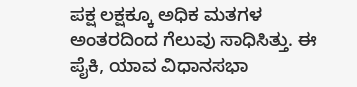ಪಕ್ಷ ಲಕ್ಷಕ್ಕೂ ಅಧಿಕ ಮತಗಳ ಅಂತರದಿಂದ ಗೆಲುವು ಸಾಧಿಸಿತ್ತು. ಈ ಪೈಕಿ, ಯಾವ ವಿಧಾನಸಭಾ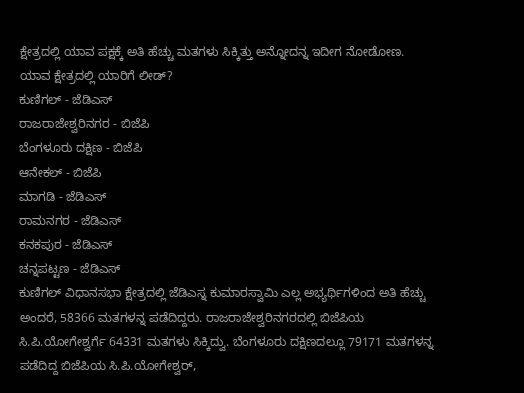ಕ್ಷೇತ್ರದಲ್ಲಿ ಯಾವ ಪಕ್ಷಕ್ಕೆ ಅತಿ ಹೆಚ್ಚು ಮತಗಳು ಸಿಕ್ಕಿತ್ತು ಅನ್ನೋದನ್ನ ಇದೀಗ ನೋಡೋಣ.
ಯಾವ ಕ್ಷೇತ್ರದಲ್ಲಿ ಯಾರಿಗೆ ಲೀಡ್?
ಕುಣಿಗಲ್ - ಜೆಡಿಎಸ್
ರಾಜರಾಜೇಶ್ವರಿನಗರ - ಬಿಜೆಪಿ
ಬೆಂಗಳೂರು ದಕ್ಷಿಣ - ಬಿಜೆಪಿ
ಆನೇಕಲ್ - ಬಿಜೆಪಿ
ಮಾಗಡಿ - ಜೆಡಿಎಸ್
ರಾಮನಗರ - ಜೆಡಿಎಸ್
ಕನಕಪುರ - ಜೆಡಿಎಸ್
ಚನ್ನಪಟ್ಟಣ - ಜೆಡಿಎಸ್
ಕುಣಿಗಲ್ ವಿಧಾನಸಭಾ ಕ್ಷೇತ್ರದಲ್ಲಿ ಜೆಡಿಎಸ್ನ ಕುಮಾರಸ್ವಾಮಿ ಎಲ್ಲ ಅಭ್ಯರ್ಥಿಗಳಿಂದ ಅತಿ ಹೆಚ್ಚು ಅಂದರೆ, 58366 ಮತಗಳನ್ನ ಪಡೆದಿದ್ದರು. ರಾಜರಾಜೇಶ್ವರಿನಗರದಲ್ಲಿ ಬಿಜೆಪಿಯ ಸಿ.ಪಿ.ಯೋಗೇಶ್ವರ್ಗೆ 64331 ಮತಗಳು ಸಿಕ್ಕಿದ್ವು. ಬೆಂಗಳೂರು ದಕ್ಷಿಣದಲ್ಲೂ 79171 ಮತಗಳನ್ನ ಪಡೆದಿದ್ದ ಬಿಜೆಪಿಯ ಸಿ.ಪಿ.ಯೋಗೇಶ್ವರ್,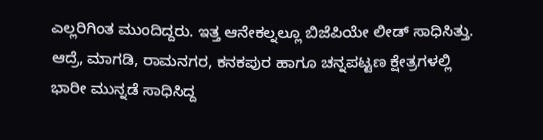ಎಲ್ಲರಿಗಿಂತ ಮುಂದಿದ್ದರು. ಇತ್ತ ಆನೇಕಲ್ನಲ್ಲೂ ಬಿಜೆಪಿಯೇ ಲೀಡ್ ಸಾಧಿಸಿತ್ತು. ಆದ್ರೆ, ಮಾಗಡಿ, ರಾಮನಗರ, ಕನಕಪುರ ಹಾಗೂ ಚನ್ನಪಟ್ಟಣ ಕ್ಷೇತ್ರಗಳಲ್ಲಿ ಭಾರೀ ಮುನ್ನಡೆ ಸಾಧಿಸಿದ್ದ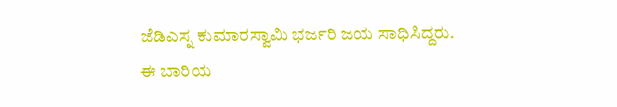ಜೆಡಿಎಸ್ನ ಕುಮಾರಸ್ವಾಮಿ ಭರ್ಜರಿ ಜಯ ಸಾಧಿಸಿದ್ದರು.
ಈ ಬಾರಿಯ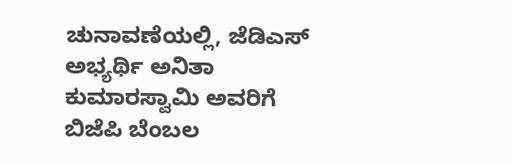ಚುನಾವಣೆಯಲ್ಲಿ, ಜೆಡಿಎಸ್ ಅಭ್ಯರ್ಥಿ ಅನಿತಾ ಕುಮಾರಸ್ವಾಮಿ ಅವರಿಗೆ ಬಿಜೆಪಿ ಬೆಂಬಲ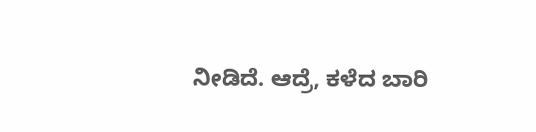ನೀಡಿದೆ. ಆದ್ರೆ, ಕಳೆದ ಬಾರಿ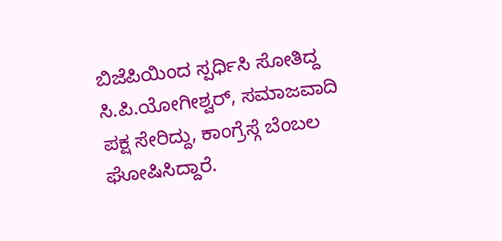ಬಿಜೆಪಿಯಿಂದ ಸ್ಪರ್ಧಿಸಿ ಸೋತಿದ್ದ ಸಿ.ಪಿ.ಯೋಗೀಶ್ವರ್, ಸಮಾಜವಾದಿ ಪಕ್ಷ ಸೇರಿದ್ದು, ಕಾಂಗ್ರೆಸ್ಗೆ ಬೆಂಬಲ ಘೋಷಿಸಿದ್ದಾರೆ.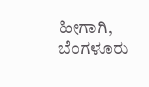ಹೀಗಾಗಿ, ಬೆಂಗಳೂರು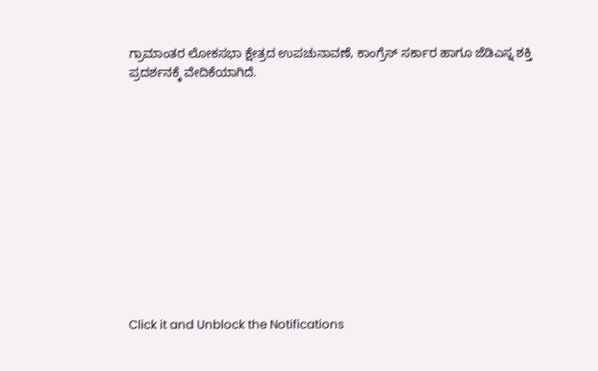ಗ್ರಾಮಾಂತರ ಲೋಕಸಭಾ ಕ್ಷೇತ್ರದ ಉಪಚುನಾವಣೆ, ಕಾಂಗ್ರೆಸ್ ಸರ್ಕಾರ ಹಾಗೂ ಜೆಡಿಎಸ್ನ ಶಕ್ತಿ ಪ್ರದರ್ಶನಕ್ಕೆ ವೇದಿಕೆಯಾಗಿದೆ.












Click it and Unblock the Notifications